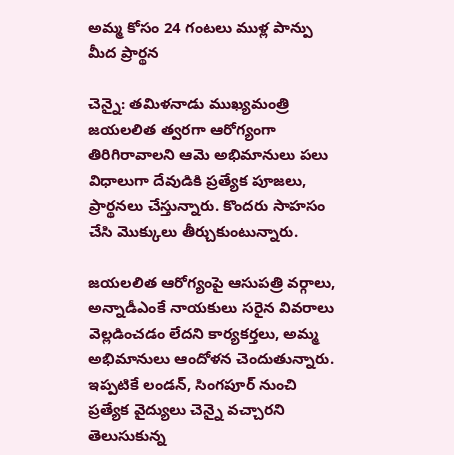అమ్మ కోసం 24 గంటలు ముళ్ల పాన్పు మీద ప్రార్థన

చెన్నై: తమిళనాడు ముఖ్యమంత్రి జయలలిత త్వరగా ఆరోగ్యంగా తిరిగిరావాలని ఆమె అభిమానులు పలు విధాలుగా దేవుడికి ప్రత్యేక పూజలు, ప్రార్థనలు చేస్తున్నారు. కొందరు సాహసం చేసి మొక్కులు తీర్చుకుంటున్నారు.

జయలలిత ఆరోగ్యంపై ఆసుపత్రి వర్గాలు, అన్నాడీఎంకే నాయకులు సరైన వివరాలు వెల్లడించడం లేదని కార్యకర్తలు, అమ్మ అభిమానులు ఆందోళన చెందుతున్నారు. ఇప్పటికే లండన్, సింగపూర్ నుంచి ప్రత్యేక వైద్యులు చెన్నై వచ్చారని తెలుసుకున్న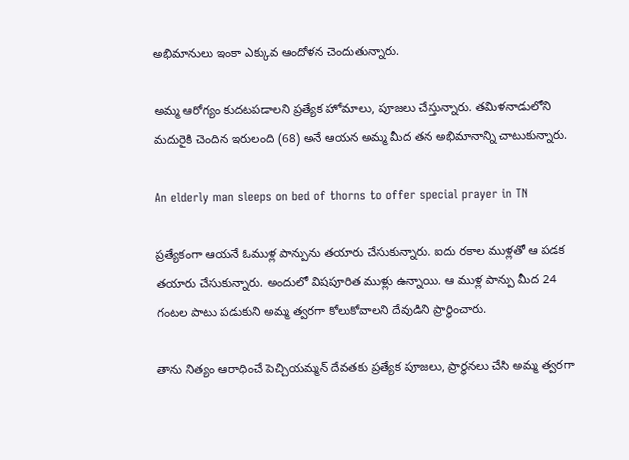అభిమానులు ఇంకా ఎక్కువ ఆందోళన చెందుతున్నారు.

అమ్మ ఆరోగ్యం కుదటపడాలని ప్రత్యేక హోమాలు, పూజలు చేస్తున్నారు. తమిళనాడులోని మదురైకి చెందిన ఇరులంది (68) అనే ఆయన అమ్మ మీద తన అభిమానాన్ని చాటుకున్నారు.

An elderly man sleeps on bed of thorns to offer special prayer in TN

ప్రత్యేకంగా ఆయనే ఓముళ్ల పాన్పును తయారు చేసుకున్నారు. ఐదు రకాల ముళ్లతో ఆ పడక తయారు చేసుకున్నారు. అందులో విషపూరిత ముళ్లు ఉన్నాయి. ఆ ముళ్ల పాన్పు మీద 24 గంటల పాటు పడుకుని అమ్మ త్వరగా కోలుకోవాలని దేవుడిని ప్రార్థించారు.

తాను నిత్యం ఆరాధించే పెచ్చియమ్మన్ దేవతకు ప్రత్యేక పూజలు, ప్రార్థనలు చేసి అమ్మ త్వరగా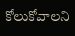కోలుకోవాలని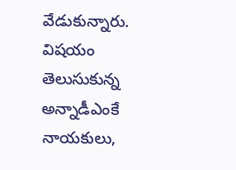వేడుకున్నారు. విషయం తెలుసుకున్న అన్నాడీఎంకే నాయకులు,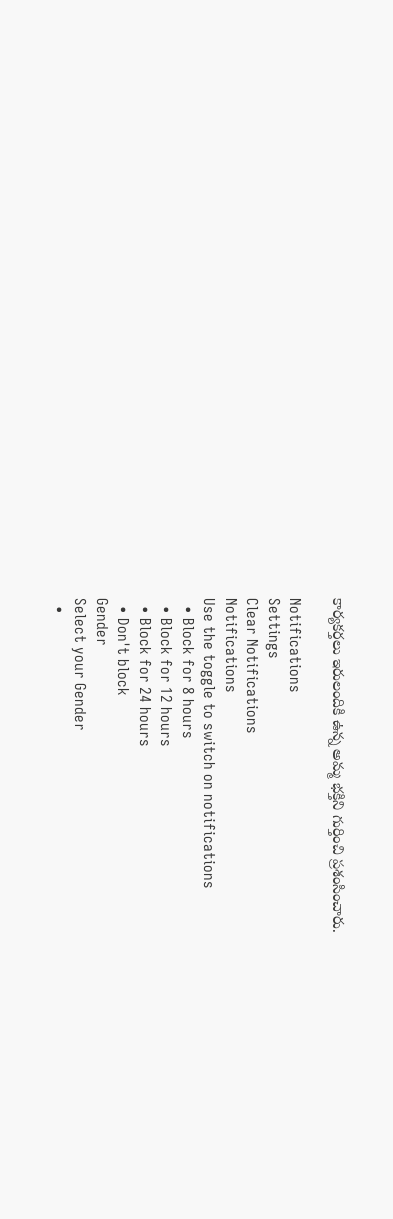కార్యకర్తలు ఇరులందికి ఉన్న అమ్మ భక్తిని గుర్తించి ప్రశంసించారు.

Notifications
Settings
Clear Notifications
Notifications
Use the toggle to switch on notifications
  • Block for 8 hours
  • Block for 12 hours
  • Block for 24 hours
  • Don't block
Gender
Select your Gender
  •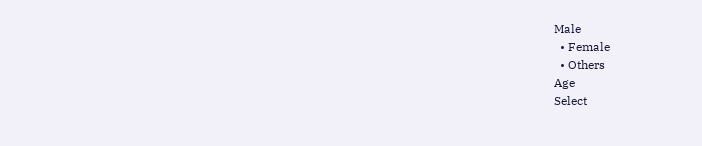Male
  • Female
  • Others
Age
Select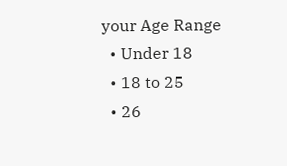your Age Range
  • Under 18
  • 18 to 25
  • 26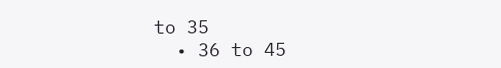to 35
  • 36 to 45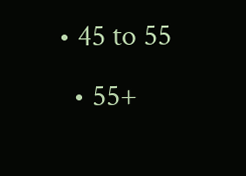• 45 to 55
  • 55+